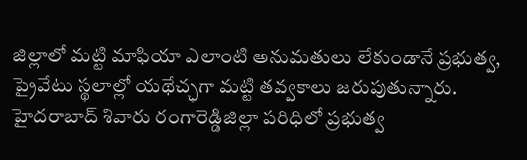జిల్లాలో మట్టి మాఫియా ఎలాంటి అనుమతులు లేకుండానే ప్రభుత్వ, ప్రైవేటు స్థలాల్లో యథేచ్ఛగా మట్టి తవ్వకాలు జరుపుతున్నారు. హైదరాబాద్ శివారు రంగారెడ్డిజిల్లా పరిధిలో ప్రభుత్వ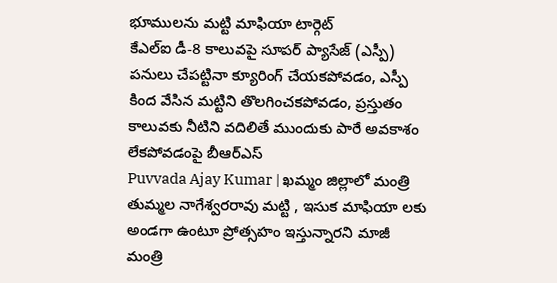భూములను మట్టి మాఫియా టార్గెట్
కేఎల్ఐ డీ-8 కాలువపై సూపర్ ప్యాసేజ్ (ఎస్పీ) పనులు చేపట్టినా క్యూరింగ్ చేయకపోవడం, ఎస్పీ కింద వేసిన మట్టిని తొలగించకపోవడం, ప్రస్తుతం కాలువకు నీటిని వదిలితే ముందుకు పారే అవకాశం లేకపోవడంపై బీఆర్ఎస్
Puvvada Ajay Kumar | ఖమ్మం జిల్లాలో మంత్రి తుమ్మల నాగేశ్వరరావు మట్టి , ఇసుక మాఫియా లకు అండగా ఉంటూ ప్రోత్సహం ఇస్తున్నారని మాజీ మంత్రి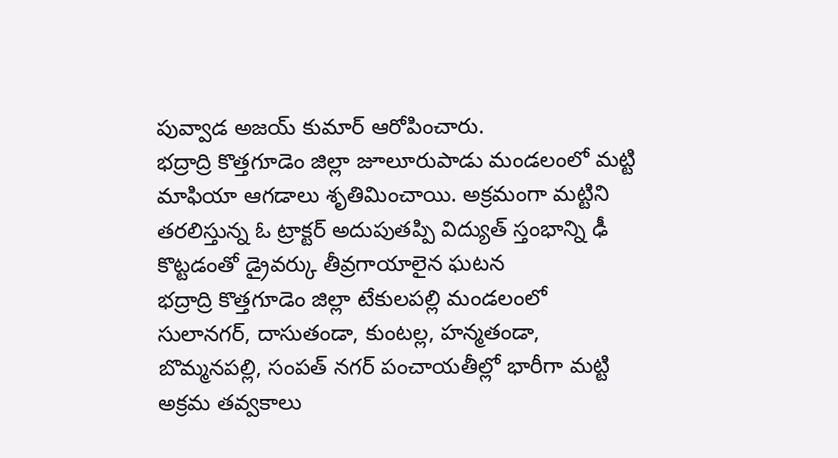పువ్వాడ అజయ్ కుమార్ ఆరోపించారు.
భద్రాద్రి కొత్తగూడెం జిల్లా జూలూరుపాడు మండలంలో మట్టి మాఫియా ఆగడాలు శృతిమించాయి. అక్రమంగా మట్టిని తరలిస్తున్న ఓ ట్రాక్టర్ అదుపుతప్పి విద్యుత్ స్తంభాన్ని ఢీ కొట్టడంతో డ్రైవర్కు తీవ్రగాయాలైన ఘటన
భద్రాద్రి కొత్తగూడెం జిల్లా టేకులపల్లి మండలంలో సులానగర్, దాసుతండా, కుంటల్ల, హన్మతండా, బొమ్మనపల్లి, సంపత్ నగర్ పంచాయతీల్లో భారీగా మట్టి అక్రమ తవ్వకాలు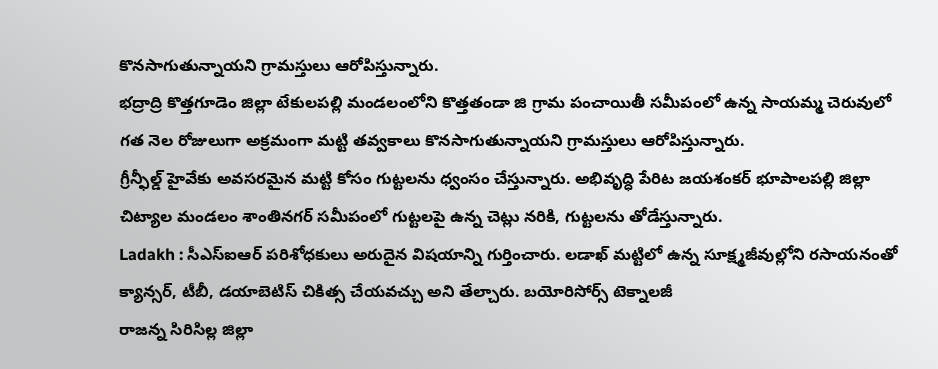కొనసాగుతున్నాయని గ్రామస్తులు ఆరోపిస్తున్నారు.
భద్రాద్రి కొత్తగూడెం జిల్లా టేకులపల్లి మండలంలోని కొత్తతండా జి గ్రామ పంచాయితీ సమీపంలో ఉన్న సాయమ్మ చెరువులో గత నెల రోజులుగా అక్రమంగా మట్టి తవ్వకాలు కొనసాగుతున్నాయని గ్రామస్తులు ఆరోపిస్తున్నారు.
గ్రీన్ఫీల్డ్ హైవేకు అవసరమైన మట్టి కోసం గుట్టలను ధ్వంసం చేస్తున్నారు. అభివృద్ధి పేరిట జయశంకర్ భూపాలపల్లి జిల్లా చిట్యాల మండలం శాంతినగర్ సమీపంలో గుట్టలపై ఉన్న చెట్లు నరికి, గుట్టలను తోడేస్తున్నారు.
Ladakh : సీఎస్ఐఆర్ పరిశోధకులు అరుదైన విషయాన్ని గుర్తించారు. లడాఖ్ మట్టిలో ఉన్న సూక్ష్మజీవుల్లోని రసాయనంతో క్యాన్సర్, టీబీ, డయాబెటిస్ చికిత్స చేయవచ్చు అని తేల్చారు. బయోరిసోర్స్ టెక్నాలజీ
రాజన్న సిరిసిల్ల జిల్లా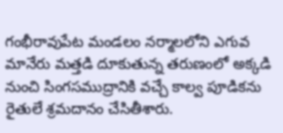గంభీరావుపేట మండలం నర్మాలలోని ఎగువ మానేరు మత్తడి దూకుతున్న తరుణంలో అక్కడి నుంచి సింగసముద్రానికి వచ్చే కాల్వ పూడికను రైతులే శ్రమదానం చేసితీశారు.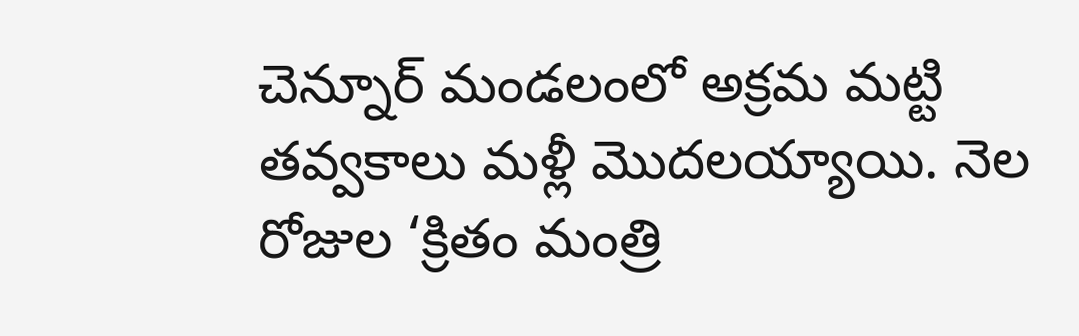చెన్నూర్ మండలంలో అక్రమ మట్టి తవ్వకాలు మళ్లీ మొదలయ్యాయి. నెల రోజుల ‘క్రితం మంత్రి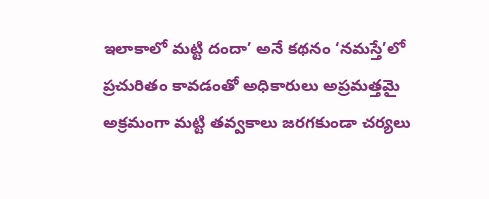ఇలాకాలో మట్టి దందా’ అనే కథనం ‘నమస్తే’లో ప్రచురితం కావడంతో అధికారులు అప్రమత్తమై అక్రమంగా మట్టి తవ్వకాలు జరగకుండా చర్యలు